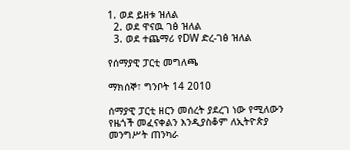1. ወደ ይዘቱ ዝለል
  2. ወደ ዋናዉ ገፅ ዝለል
  3. ወደ ተጨማሪ የDW ድረ-ገፅ ዝለል

የሰማያዊ ፓርቲ መግለጫ

ማክሰኞ፣ ግንቦት 14 2010

ሰማያዊ ፓርቲ ዘርን መሰረት ያደረገ ነው የሚለውን የዜጎች መፈናቀልን እንዲያስቆም ለኢትዮጵያ መንግሥት ጠንካራ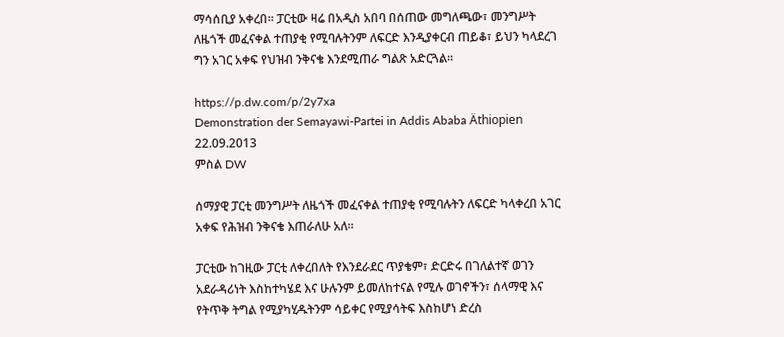ማሳሰቢያ አቀረበ። ፓርቲው ዛሬ በአዲስ አበባ በሰጠው መግለጫው፣ መንግሥት ለዜጎች መፈናቀል ተጠያቂ የሚባሉትንም ለፍርድ እንዲያቀርብ ጠይቆ፣ ይህን ካላደረገ ግን አገር አቀፍ የህዝብ ንቅናቄ እንደሚጠራ ግልጽ አድርጓል።

https://p.dw.com/p/2y7xa
Demonstration der Semayawi-Partei in Addis Ababa Äthiopien 22.09.2013
ምስል DW

ሰማያዊ ፓርቲ መንግሥት ለዜጎች መፈናቀል ተጠያቂ የሚባሉትን ለፍርድ ካላቀረበ አገር አቀፍ የሕዝብ ንቅናቄ እጠራለሁ አለ።

ፓርቲው ከገዚው ፓርቲ ለቀረበለት የእንደራደር ጥያቄም፣ ድርድሩ በገለልተኛ ወገን አደራዳሪነት እስከተካሄደ እና ሁሉንም ይመለከተናል የሚሉ ወገኖችን፣ ሰላማዊ እና የትጥቅ ትግል የሚያካሂዱትንም ሳይቀር የሚያሳትፍ እስከሆነ ድረስ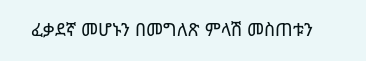ፈቃደኛ መሆኑን በመግለጽ ምላሽ መስጠቱን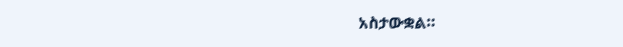አስታውቋል።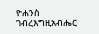ዮሐንስ ገብረእግዚአብሔር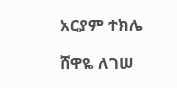አርያም ተክሌ

ሸዋዬ ለገሠ